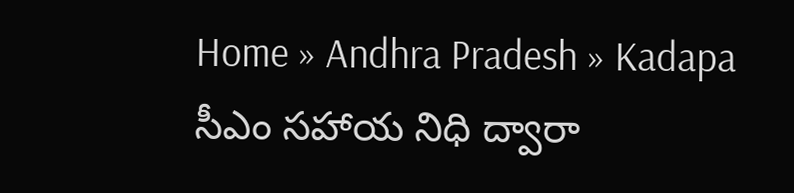Home » Andhra Pradesh » Kadapa
సీఎం సహాయ నిధి ద్వారా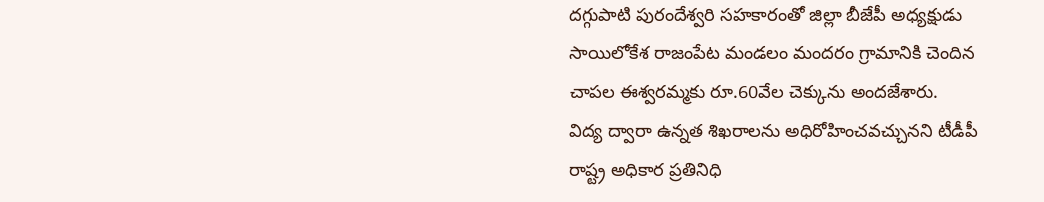దగ్గుపాటి పురందేశ్వరి సహకారంతో జిల్లా బీజేపీ అధ్యక్షుడు సాయిలోకేశ రాజంపేట మండలం మందరం గ్రామానికి చెందిన చాపల ఈశ్వరమ్మకు రూ.60వేల చెక్కును అందజేశారు.
విద్య ద్వారా ఉన్నత శిఖరాలను అధిరోహించవచ్చునని టీడీపీ రాష్ట్ర అధికార ప్రతినిధి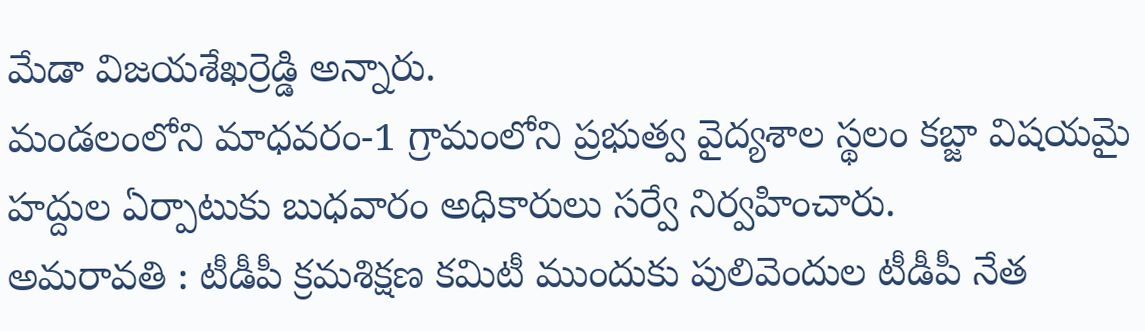మేడా విజయశేఖర్రెడ్డి అన్నారు.
మండలంలోని మాధవరం-1 గ్రామంలోని ప్రభుత్వ వైద్యశాల స్థలం కబ్జా విషయమై హద్దుల ఏర్పాటుకు బుధవారం అధికారులు సర్వే నిర్వహించారు.
అమరావతి : టీడీపీ క్రమశిక్షణ కమిటీ ముందుకు పులివెందుల టీడీపీ నేత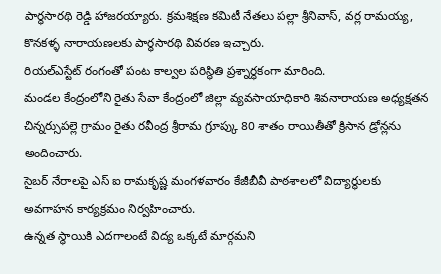పార్థసారథి రెడ్డి హాజరయ్యారు. క్రమశిక్షణ కమిటీ నేతలు పల్లా శ్రీనివాస్, వర్ల రామయ్య, కొనకళ్ళ నారాయణలకు పార్థసారథి వివరణ ఇచ్చారు.
రియల్ఎస్టేట్ రంగంతో పంట కాల్వల పరిస్థితి ప్రశ్నార్థకంగా మారింది.
మండల కేంద్రంలోని రైతు సేవా కేంద్రంలో జిల్లా వ్యవసాయాధికారి శివనారాయణ అధ్యక్షతన చిన్నర్సుపల్లె గ్రామం రైతు రవీంద్ర శ్రీరామ గ్రూప్కు 80 శాతం రాయితీతో క్రిసాన డ్రోన్లను అందించారు.
సైబర్ నేరాలపై ఎస్ ఐ రామకృష్ణ మంగళవారం కేజీబీవీ పాఠశాలలో విద్యార్థులకు అవగాహన కార్యక్రమం నిర్వహించారు.
ఉన్నత స్థాయికి ఎదగాలంటే విద్య ఒక్కటే మార్గమని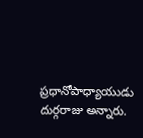ప్రధానోపాధ్యాయుడు దుర్గరాజు అన్నారు.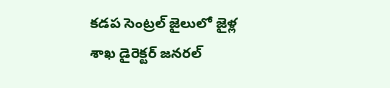కడప సెంట్రల్ జైలులో జైళ్ల శాఖ డైరెక్టర్ జనరల్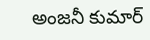అంజనీ కుమార్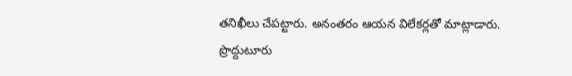తనిఖీలు చేపట్టారు. అనంతరం ఆయన విలేకర్లతో మాట్లాడారు.
ప్రొద్దుటూరు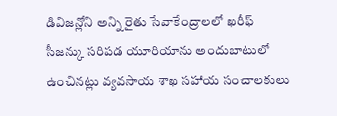డివిజన్లోని అన్ని రైతు సేవాకేంద్రాలలో ఖరీఫ్ సీజన్కు సరిపడ యూరియాను అందుబాటులో ఉంచినట్లు వ్యవసాయ శాఖ సహాయ సంచాలకులు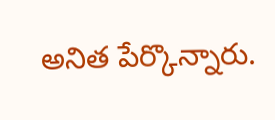అనిత పేర్కొన్నారు.